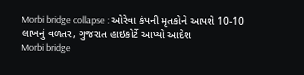Morbi bridge collapse : ઓરેવા કંપની મૃતકોને આપશે 10-10 લાખનું વળતર, ગુજરાત હાઇકોર્ટે આપ્યો આદેશ
Morbi bridge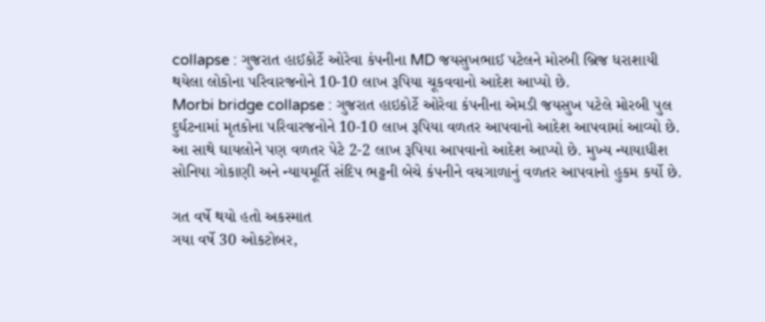collapse : ગુજરાત હાઈકોર્ટે ઓરેવા કંપનીના MD જયસુખભાઈ પટેલને મોરબી બ્રિજ ધરાશાયી થયેલા લોકોના પરિવારજનોને 10-10 લાખ રૂપિયા ચૂકવવાનો આદેશ આપ્યો છે.
Morbi bridge collapse : ગુજરાત હાઇકોર્ટે ઓરેવા કંપનીના એમડી જયસુખ પટેલે મોરબી પુલ દુર્ઘટનામાં મૃતકોના પરિવારજનોને 10-10 લાખ રૂપિયા વળતર આપવાનો આદેશ આપવામાં આવ્યો છે. આ સાથે ઘાયલોને પણ વળતર પેટે 2-2 લાખ રૂપિયા આપવાનો આદેશ આપ્યો છે. મુખ્ય ન્યાયાધીશ સોનિયા ગોકાણી અને ન્યાયમૂર્તિ સંદિપ ભટ્ટની બેચે કંપનીને વચગાળાનું વળતર આપવાનો હુકમ કર્યો છે.

ગત વર્ષે થયો હતો અકસ્માત
ગયા વર્ષે 30 ઓકટોબર,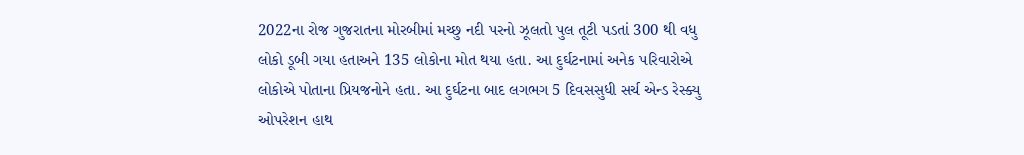2022ના રોજ ગુજરાતના મોરબીમાં મચ્છુ નદી પરનો ઝૂલતો પુલ તૂટી પડતાં 300 થી વધુ લોકો ડૂબી ગયા હતાઅને 135 લોકોના મોત થયા હતા. આ દુર્ઘટનામાં અનેક પરિવારોએ લોકોએ પોતાના પ્રિયજનોને હતા. આ દુર્ઘટના બાદ લગભગ 5 દિવસસુધી સર્ચ એન્ડ રેસ્ક્યુ ઓપરેશન હાથ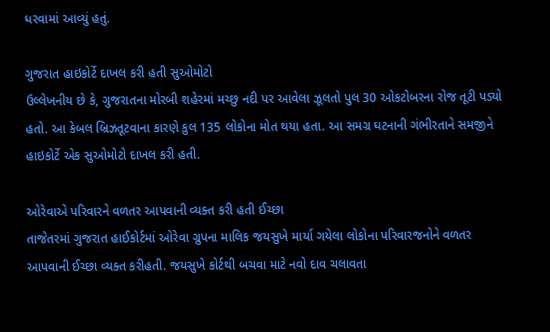ધરવામાં આવ્યું હતું.

ગુજરાત હાઇકોર્ટે દાખલ કરી હતી સુઓમોટો
ઉલ્લેખનીય છે કે, ગુજરાતના મોરબી શહેરમાં મચ્છુ નદી પર આવેલા ઝૂલતો પુલ 30 ઓકટોબરના રોજ તૂટી પડ્યો હતો. આ કેબલ બ્રિઝતૂટવાના કારણે કુલ 135 લોકોના મોત થયા હતા. આ સમગ્ર ઘટનાની ગંભીરતાને સમજીને હાઇકોર્ટે એક સુઓમોટો દાખલ કરી હતી.

ઓરેવાએ પરિવારને વળતર આપવાની વ્યક્ત કરી હતી ઈચ્છા
તાજેતરમાં ગુજરાત હાઈકોર્ટમાં ઓરેવા ગ્રુપના માલિક જયસુખે માર્યા ગયેલા લોકોના પરિવારજનોને વળતર આપવાની ઈચ્છા વ્યક્ત કરીહતી. જયસુખે કોર્ટથી બચવા માટે નવો દાવ ચલાવતા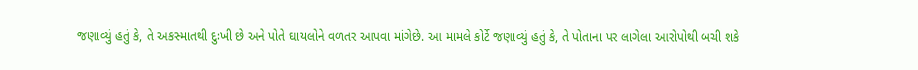જણાવ્યું હતું કે, તે અકસ્માતથી દુઃખી છે અને પોતે ઘાયલોને વળતર આપવા માંગેછે. આ મામલે કોર્ટે જણાવ્યું હતું કે, તે પોતાના પર લાગેલા આરોપોથી બચી શકે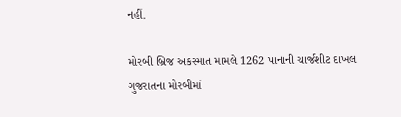નહીં.

મોરબી બ્રિજ અકસ્માત મામલે 1262 પાનાની ચાર્જશીટ દાખલ
ગુજરાતના મોરબીમાં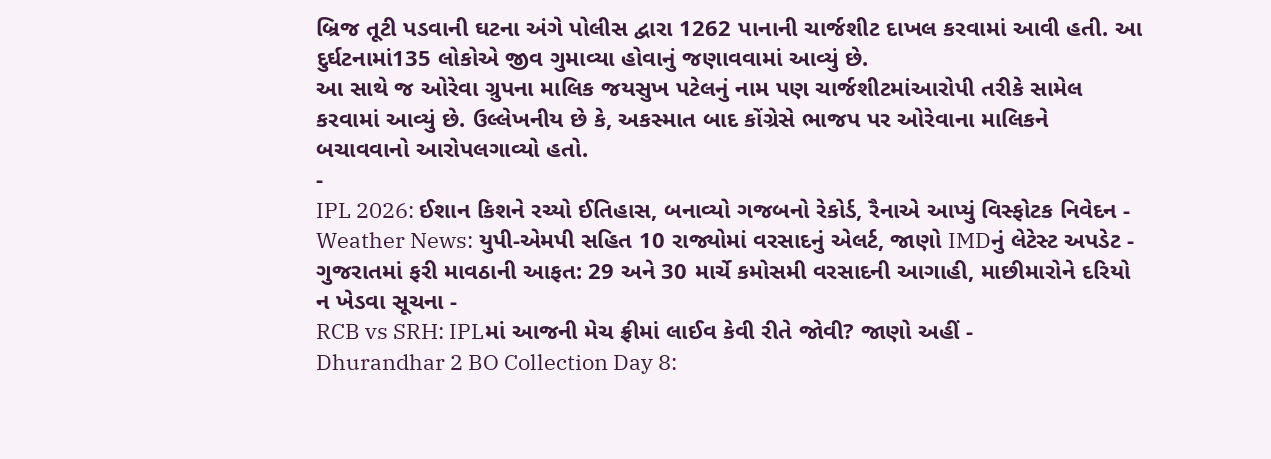બ્રિજ તૂટી પડવાની ઘટના અંગે પોલીસ દ્વારા 1262 પાનાની ચાર્જશીટ દાખલ કરવામાં આવી હતી. આ દુર્ઘટનામાં135 લોકોએ જીવ ગુમાવ્યા હોવાનું જણાવવામાં આવ્યું છે.
આ સાથે જ ઓરેવા ગ્રુપના માલિક જયસુખ પટેલનું નામ પણ ચાર્જશીટમાંઆરોપી તરીકે સામેલ કરવામાં આવ્યું છે. ઉલ્લેખનીય છે કે, અકસ્માત બાદ કોંગ્રેસે ભાજપ પર ઓરેવાના માલિકને બચાવવાનો આરોપલગાવ્યો હતો.
-
IPL 2026: ઈશાન કિશને રચ્યો ઈતિહાસ, બનાવ્યો ગજબનો રેકોર્ડ, રૈનાએ આપ્યું વિસ્ફોટક નિવેદન -
Weather News: યુપી-એમપી સહિત 10 રાજ્યોમાં વરસાદનું એલર્ટ, જાણો IMDનું લેટેસ્ટ અપડેટ -
ગુજરાતમાં ફરી માવઠાની આફત: 29 અને 30 માર્ચે કમોસમી વરસાદની આગાહી, માછીમારોને દરિયો ન ખેડવા સૂચના -
RCB vs SRH: IPLમાં આજની મેચ ફ્રીમાં લાઈવ કેવી રીતે જોવી? જાણો અહીં -
Dhurandhar 2 BO Collection Day 8: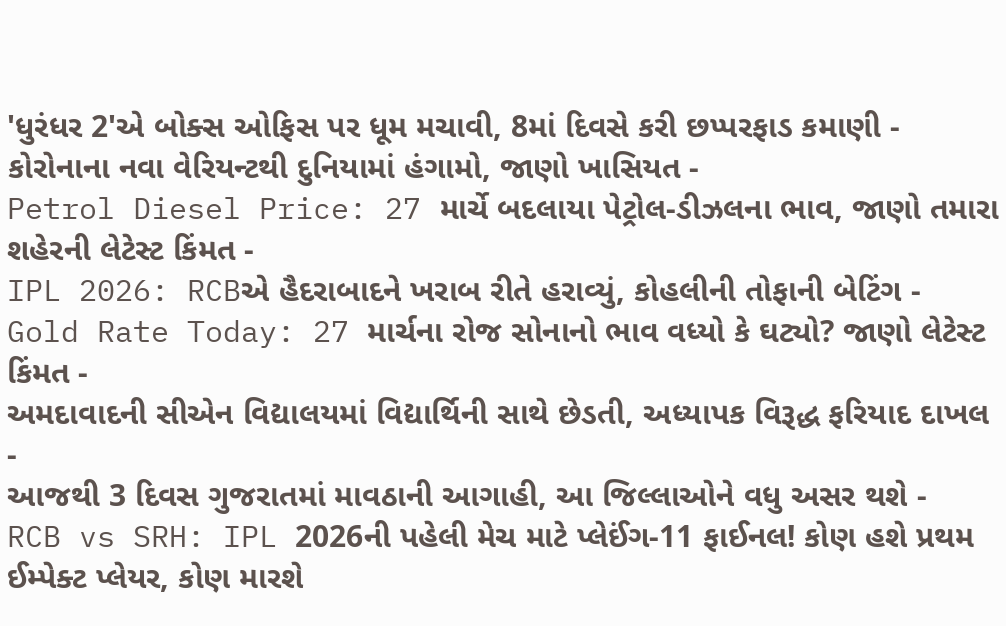'ધુરંધર 2'એ બોક્સ ઓફિસ પર ધૂમ મચાવી, 8માં દિવસે કરી છપ્પરફાડ કમાણી -
કોરોનાના નવા વેરિયન્ટથી દુનિયામાં હંગામો, જાણો ખાસિયત -
Petrol Diesel Price: 27 માર્ચે બદલાયા પેટ્રોલ-ડીઝલના ભાવ, જાણો તમારા શહેરની લેટેસ્ટ કિંમત -
IPL 2026: RCBએ હૈદરાબાદને ખરાબ રીતે હરાવ્યું, કોહલીની તોફાની બેટિંગ -
Gold Rate Today: 27 માર્ચના રોજ સોનાનો ભાવ વધ્યો કે ઘટ્યો? જાણો લેટેસ્ટ કિંમત -
અમદાવાદની સીએન વિદ્યાલયમાં વિદ્યાર્થિની સાથે છેડતી, અધ્યાપક વિરૂદ્ધ ફરિયાદ દાખલ -
આજથી 3 દિવસ ગુજરાતમાં માવઠાની આગાહી, આ જિલ્લાઓને વધુ અસર થશે -
RCB vs SRH: IPL 2026ની પહેલી મેચ માટે પ્લેઈંગ-11 ફાઈનલ! કોણ હશે પ્રથમ ઈમ્પેક્ટ પ્લેયર, કોણ મારશે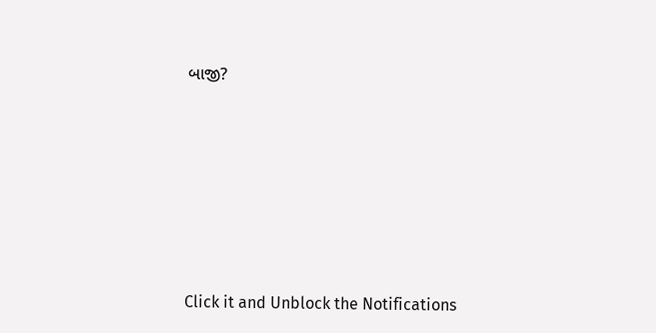બાજી?








Click it and Unblock the Notifications